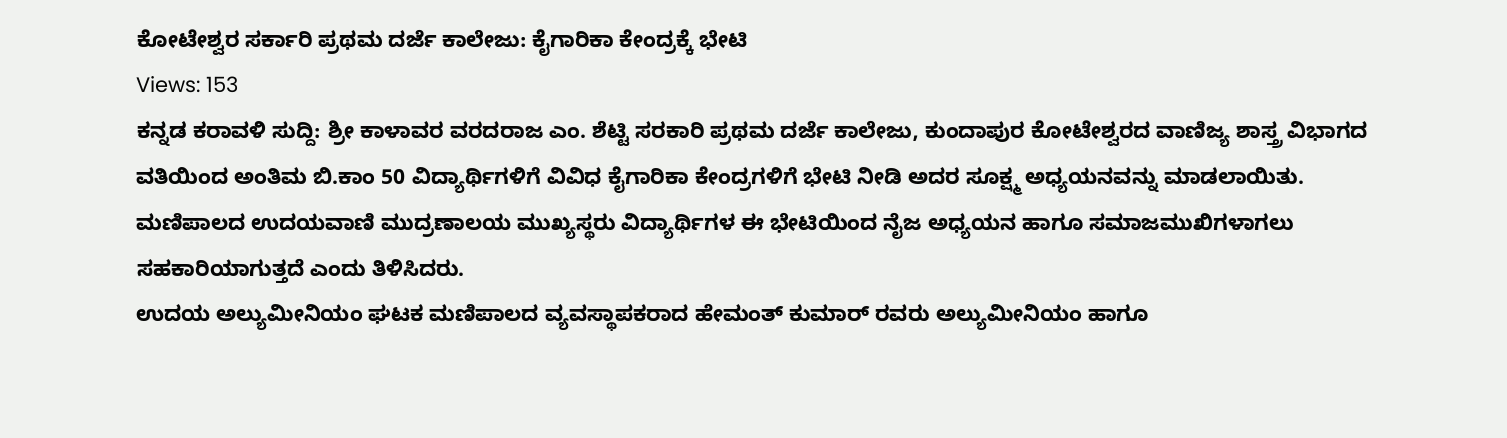ಕೋಟೇಶ್ವರ ಸರ್ಕಾರಿ ಪ್ರಥಮ ದರ್ಜೆ ಕಾಲೇಜು: ಕೈಗಾರಿಕಾ ಕೇಂದ್ರಕ್ಕೆ ಭೇಟಿ
Views: 153
ಕನ್ನಡ ಕರಾವಳಿ ಸುದ್ದಿ: ಶ್ರೀ ಕಾಳಾವರ ವರದರಾಜ ಎಂ. ಶೆಟ್ಟಿ ಸರಕಾರಿ ಪ್ರಥಮ ದರ್ಜೆ ಕಾಲೇಜು, ಕುಂದಾಪುರ ಕೋಟೇಶ್ವರದ ವಾಣಿಜ್ಯ ಶಾಸ್ತ್ರ ವಿಭಾಗದ ವತಿಯಿಂದ ಅಂತಿಮ ಬಿ.ಕಾಂ 50 ವಿದ್ಯಾರ್ಥಿಗಳಿಗೆ ವಿವಿಧ ಕೈಗಾರಿಕಾ ಕೇಂದ್ರಗಳಿಗೆ ಭೇಟಿ ನೀಡಿ ಅದರ ಸೂಕ್ಷ್ಮ ಅಧ್ಯಯನವನ್ನು ಮಾಡಲಾಯಿತು.
ಮಣಿಪಾಲದ ಉದಯವಾಣಿ ಮುದ್ರಣಾಲಯ ಮುಖ್ಯಸ್ಥರು ವಿದ್ಯಾರ್ಥಿಗಳ ಈ ಭೇಟಿಯಿಂದ ನೈಜ ಅಧ್ಯಯನ ಹಾಗೂ ಸಮಾಜಮುಖಿಗಳಾಗಲು ಸಹಕಾರಿಯಾಗುತ್ತದೆ ಎಂದು ತಿಳಿಸಿದರು.
ಉದಯ ಅಲ್ಯುಮೀನಿಯಂ ಘಟಕ ಮಣಿಪಾಲದ ವ್ಯವಸ್ಥಾಪಕರಾದ ಹೇಮಂತ್ ಕುಮಾರ್ ರವರು ಅಲ್ಯುಮೀನಿಯಂ ಹಾಗೂ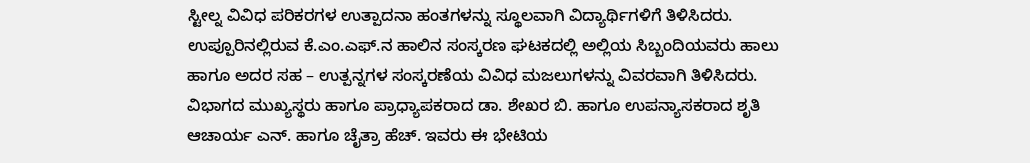ಸ್ಟೀಲ್ನ ವಿವಿಧ ಪರಿಕರಗಳ ಉತ್ಪಾದನಾ ಹಂತಗಳನ್ನು ಸ್ಥೂಲವಾಗಿ ವಿದ್ಯಾರ್ಥಿಗಳಿಗೆ ತಿಳಿಸಿದರು.
ಉಪ್ಪೂರಿನಲ್ಲಿರುವ ಕೆ.ಎಂ.ಎಫ್.ನ ಹಾಲಿನ ಸಂಸ್ಕರಣ ಘಟಕದಲ್ಲಿ ಅಲ್ಲಿಯ ಸಿಬ್ಬಂದಿಯವರು ಹಾಲು ಹಾಗೂ ಅದರ ಸಹ – ಉತ್ಪನ್ನಗಳ ಸಂಸ್ಕರಣೆಯ ವಿವಿಧ ಮಜಲುಗಳನ್ನು ವಿವರವಾಗಿ ತಿಳಿಸಿದರು.
ವಿಭಾಗದ ಮುಖ್ಯಸ್ಥರು ಹಾಗೂ ಪ್ರಾಧ್ಯಾಪಕರಾದ ಡಾ. ಶೇಖರ ಬಿ. ಹಾಗೂ ಉಪನ್ಯಾಸಕರಾದ ಶೃತಿ ಆಚಾರ್ಯ ಎನ್. ಹಾಗೂ ಚೈತ್ರಾ ಹೆಚ್. ಇವರು ಈ ಭೇಟಿಯ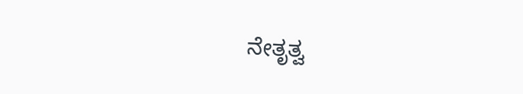ನೇತೃತ್ವ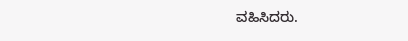ವಹಿಸಿದರು.